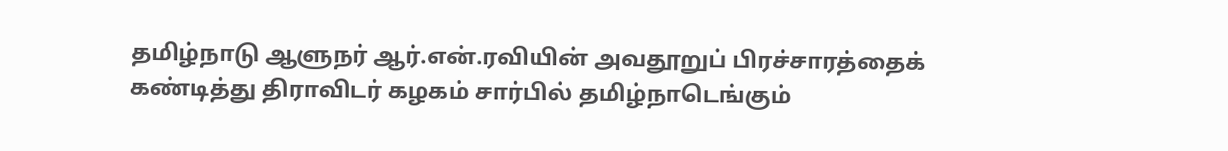தமிழ்நாடு ஆளுநர் ஆர்.என்.ரவியின் அவதூறுப் பிரச்சாரத்தைக் கண்டித்து திராவிடர் கழகம் சார்பில் தமிழ்நாடெங்கும்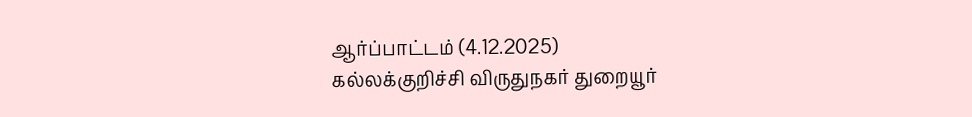ஆர்ப்பாட்டம் (4.12.2025)
கல்லக்குறிச்சி விருதுநகர் துறையூர்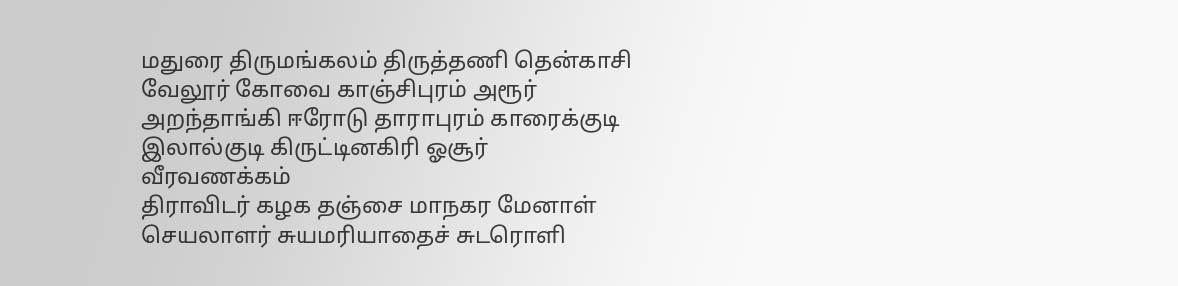மதுரை திருமங்கலம் திருத்தணி தென்காசி வேலூர் கோவை காஞ்சிபுரம் அரூர் அறந்தாங்கி ஈரோடு தாராபுரம் காரைக்குடி இலால்குடி கிருட்டினகிரி ஓசூர்
வீரவணக்கம்
திராவிடர் கழக தஞ்சை மாநகர மேனாள் செயலாளர் சுயமரியாதைச் சுடரொளி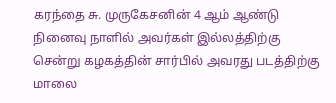கரந்தை சு. முருகேசனின் 4 ஆம் ஆண்டு நினைவு நாளில் அவர்கள் இல்லத்திற்கு சென்று கழகத்தின் சார்பில் அவரது படத்திற்கு மாலை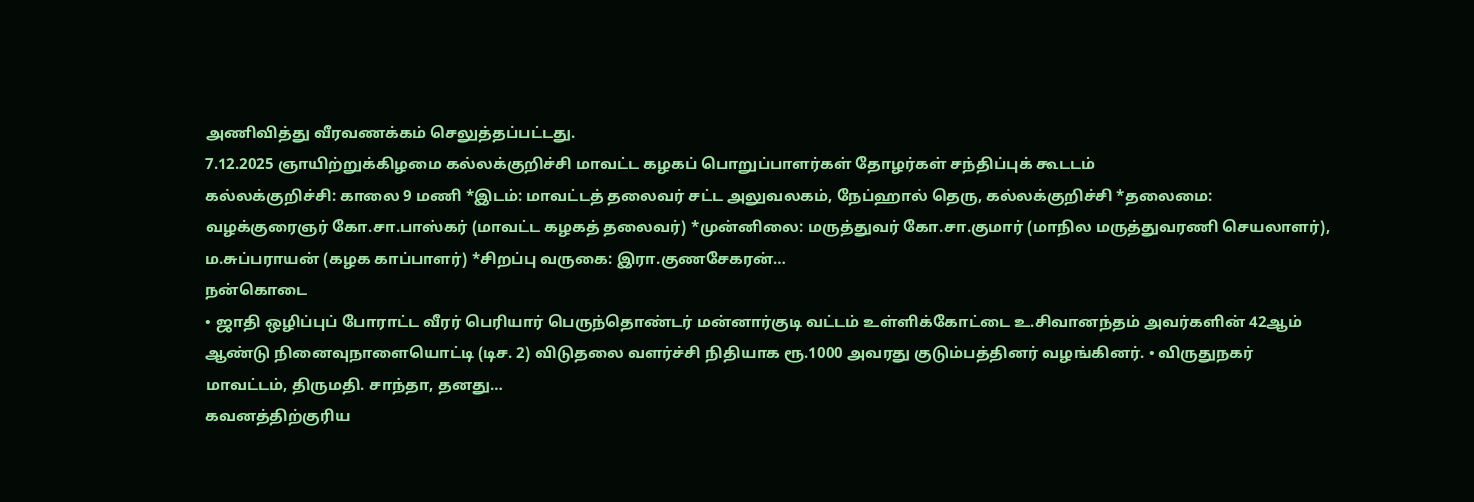அணிவித்து வீரவணக்கம் செலுத்தப்பட்டது.
7.12.2025 ஞாயிற்றுக்கிழமை கல்லக்குறிச்சி மாவட்ட கழகப் பொறுப்பாளர்கள் தோழர்கள் சந்திப்புக் கூடடம்
கல்லக்குறிச்சி: காலை 9 மணி *இடம்: மாவட்டத் தலைவர் சட்ட அலுவலகம், நேப்ஹால் தெரு, கல்லக்குறிச்சி *தலைமை: வழக்குரைஞர் கோ.சா.பாஸ்கர் (மாவட்ட கழகத் தலைவர்) *முன்னிலை: மருத்துவர் கோ.சா.குமார் (மாநில மருத்துவரணி செயலாளர்), ம.சுப்பராயன் (கழக காப்பாளர்) *சிறப்பு வருகை: இரா.குணசேகரன்…
நன்கொடை
• ஜாதி ஒழிப்புப் போராட்ட வீரர் பெரியார் பெருந்தொண்டர் மன்னார்குடி வட்டம் உள்ளிக்கோட்டை உ.சிவானந்தம் அவர்களின் 42ஆம் ஆண்டு நினைவுநாளையொட்டி (டிச. 2) விடுதலை வளர்ச்சி நிதியாக ரூ.1000 அவரது குடும்பத்தினர் வழங்கினர். • விருதுநகர் மாவட்டம், திருமதி. சாந்தா, தனது…
கவனத்திற்குரிய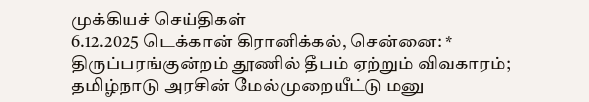முக்கியச் செய்திகள்
6.12.2025 டெக்கான் கிரானிக்கல், சென்னை: * திருப்பரங்குன்றம் தூணில் தீபம் ஏற்றும் விவகாரம்; தமிழ்நாடு அரசின் மேல்முறையீட்டு மனு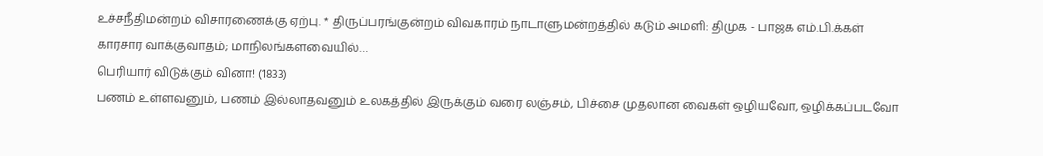உச்சநீதிமன்றம் விசாரணைக்கு ஏற்பு. * திருப்பரங்குன்றம் விவகாரம் நாடாளுமன்றத்தில் கடும் அமளி: திமுக - பாஜக எம்.பி.க்கள் காரசார வாக்குவாதம்; மாநிலங்களவையில்…
பெரியார் விடுக்கும் வினா! (1833)
பணம் உள்ளவனும், பணம் இல்லாதவனும் உலகத்தில் இருக்கும் வரை லஞ்சம், பிச்சை முதலான வைகள் ஒழியவோ, ஒழிக்கப்படவோ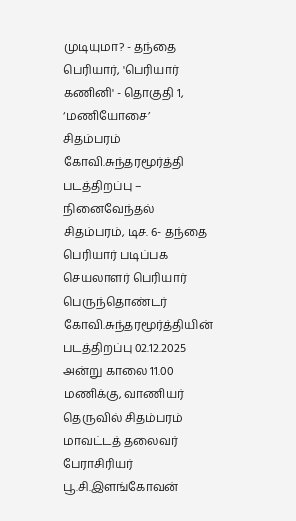முடியுமா? - தந்தை பெரியார், 'பெரியார் கணினி' - தொகுதி 1, ‘மணியோசை’
சிதம்பரம் கோவி.சுந்தரமூர்த்தி படத்திறப்பு – நினைவேந்தல்
சிதம்பரம், டிச. 6- தந்தை பெரியார் படிப்பக செயலாளர் பெரியார் பெருந்தொண்டர் கோவி.சுந்தரமூர்த்தியின் படத்திறப்பு 02.12.2025 அன்று காலை 11.00 மணிக்கு, வாணியர் தெருவில் சிதம்பரம் மாவட்டத் தலைவர் பேராசிரியர் பூ.சி.இளங்கோவன்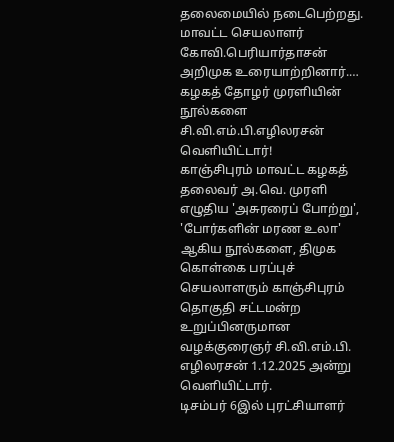தலைமையில் நடைபெற்றது. மாவட்ட செயலாளர் கோவி.பெரியார்தாசன் அறிமுக உரையாற்றினார்.…
கழகத் தோழர் முரளியின் நூல்களை சி.வி.எம்.பி.எழிலரசன் வெளியிட்டார்!
காஞ்சிபுரம் மாவட்ட கழகத் தலைவர் அ.வெ. முரளி எழுதிய 'அசுரரைப் போற்று', 'போர்களின் மரண உலா' ஆகிய நூல்களை, திமுக கொள்கை பரப்புச் செயலாளரும் காஞ்சிபுரம் தொகுதி சட்டமன்ற உறுப்பினருமான வழக்குரைஞர் சி.வி.எம்.பி. எழிலரசன் 1.12.2025 அன்று வெளியிட்டார்.
டிசம்பர் 6இல் புரட்சியாளர்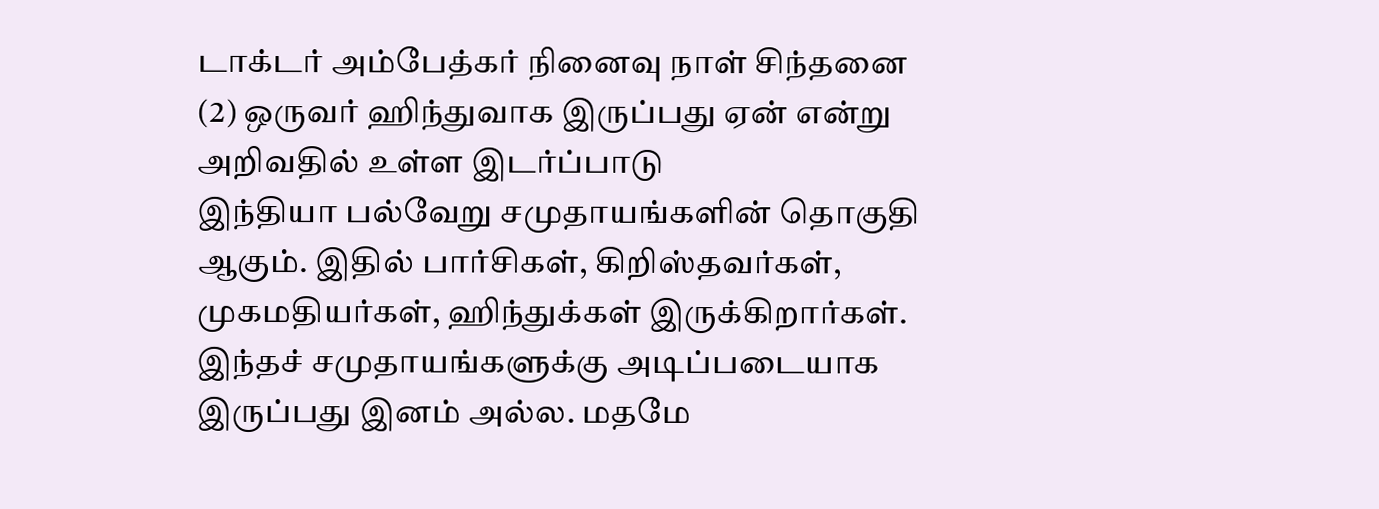டாக்டர் அம்பேத்கர் நினைவு நாள் சிந்தனை (2) ஒருவர் ஹிந்துவாக இருப்பது ஏன் என்று அறிவதில் உள்ள இடர்ப்பாடு
இந்தியா பல்வேறு சமுதாயங்களின் தொகுதி ஆகும். இதில் பார்சிகள், கிறிஸ்தவர்கள், முகமதியர்கள், ஹிந்துக்கள் இருக்கிறார்கள். இந்தச் சமுதாயங்களுக்கு அடிப்படையாக இருப்பது இனம் அல்ல. மதமே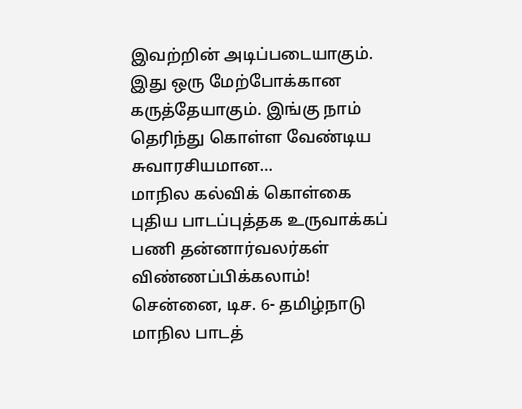இவற்றின் அடிப்படையாகும். இது ஒரு மேற்போக்கான கருத்தேயாகும். இங்கு நாம் தெரிந்து கொள்ள வேண்டிய சுவாரசியமான…
மாநில கல்விக் கொள்கை புதிய பாடப்புத்தக உருவாக்கப் பணி தன்னார்வலர்கள் விண்ணப்பிக்கலாம்!
சென்னை, டிச. 6- தமிழ்நாடு மாநில பாடத்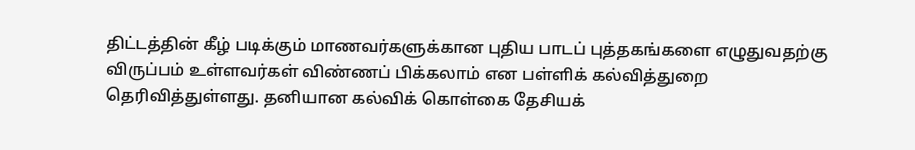திட்டத்தின் கீழ் படிக்கும் மாணவர்களுக்கான புதிய பாடப் புத்தகங்களை எழுதுவதற்கு விருப்பம் உள்ளவர்கள் விண்ணப் பிக்கலாம் என பள்ளிக் கல்வித்துறை தெரிவித்துள்ளது. தனியான கல்விக் கொள்கை தேசியக்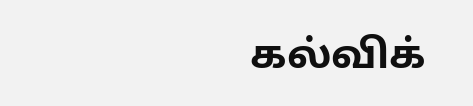கல்விக்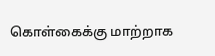கொள்கைக்கு மாற்றாக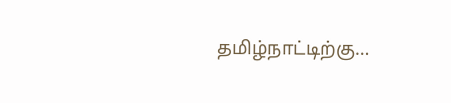தமிழ்நாட்டிற்கு…